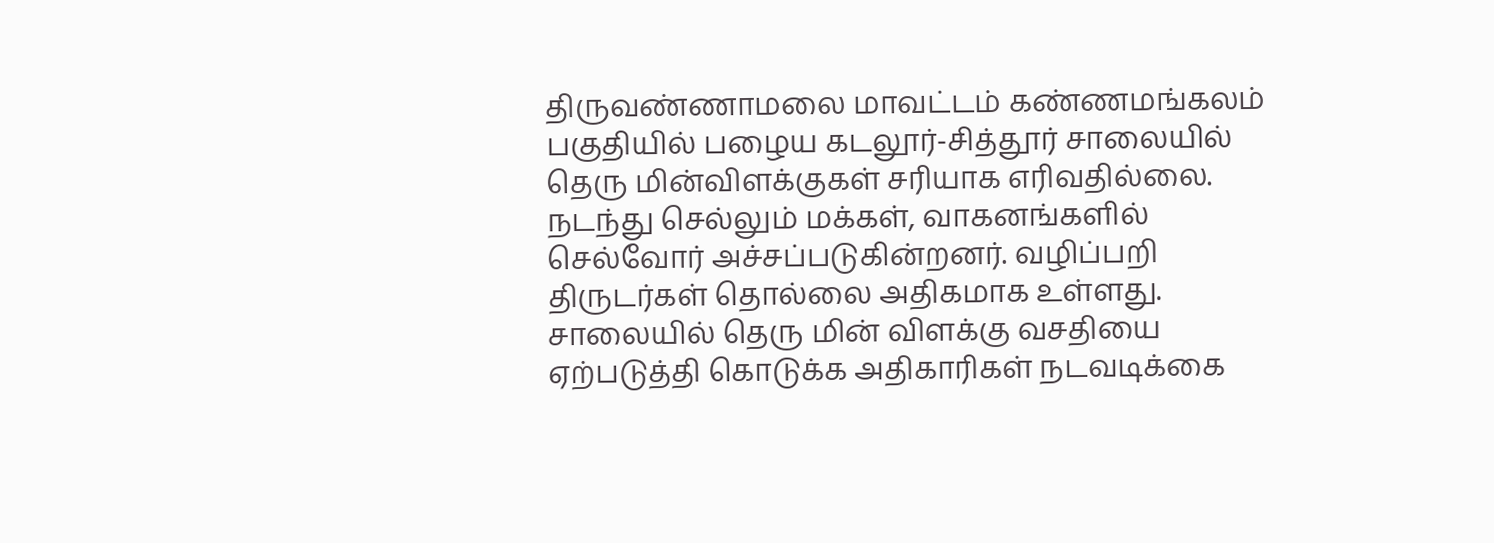திருவண்ணாமலை மாவட்டம் கண்ணமங்கலம் பகுதியில் பழைய கடலூர்-சித்தூர் சாலையில் தெரு மின்விளக்குகள் சரியாக எரிவதில்லை. நடந்து செல்லும் மக்கள், வாகனங்களில் செல்வோர் அச்சப்படுகின்றனர். வழிப்பறி திருடர்கள் தொல்லை அதிகமாக உள்ளது. சாலையில் தெரு மின் விளக்கு வசதியை ஏற்படுத்தி கொடுக்க அதிகாரிகள் நடவடிக்கை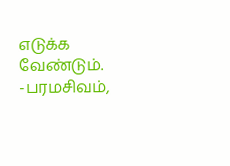எடுக்க வேண்டும்.
-பரமசிவம்,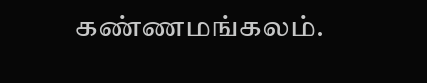கண்ணமங்கலம்.